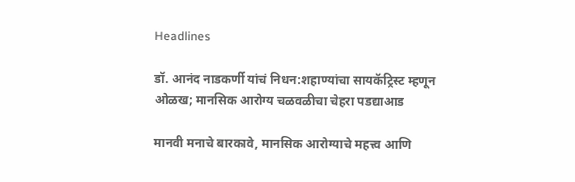Headlines

डॉ. आनंद नाडकर्णी यांचं निधन:शहाण्यांचा सायकॅट्रिस्ट म्हणून ओळख; मानसिक आरोग्य चळवळीचा चेहरा पडद्याआड

मानवी मनाचे बारकावे, मानसिक आरोग्याचे महत्त्व आणि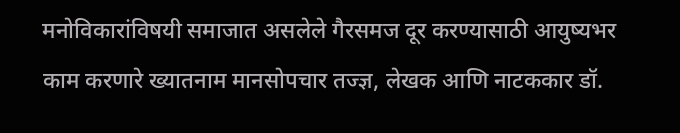मनोविकारांविषयी समाजात असलेले गैरसमज दूर करण्यासाठी आयुष्यभर काम करणारे ख्यातनाम मानसोपचार तज्ज्ञ, लेखक आणि नाटककार डॉ.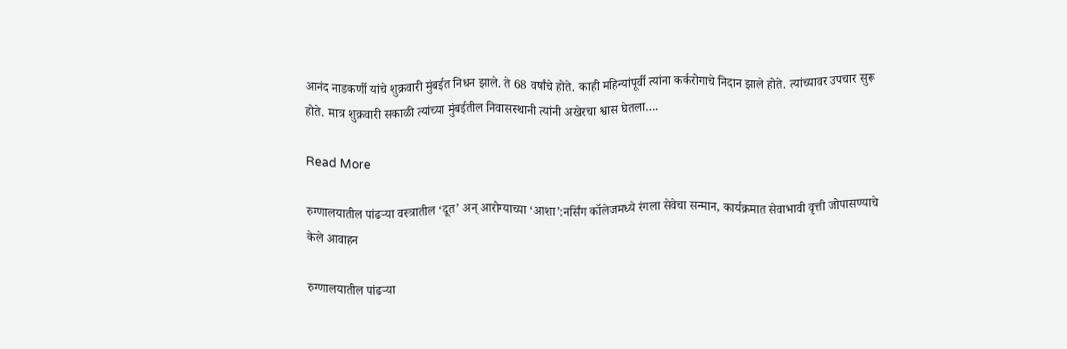आनंद नाडकर्णी यांचे शुक्रवारी मुंबईत निधन झाले. ते 68 वर्षांचे होते. काही महिन्यांपूर्वी त्यांना कर्करोगाचे निदान झाले होते. त्यांच्यावर उपचार सुरू होते. मात्र शुक्रवारी सकाळी त्यांच्या मुंबईतील निवासस्थानी त्यांनी अखेरचा श्वास घेतला….

Read More

रुग्णालयातील पांढऱ्या वस्त्रातील ‘दूत’ अन् आरोग्याच्या ‘आशा’:नर्सिंग कॉलेजमध्ये रंगला सेवेचा सन्मान, कार्यक्रमात सेवाभावी वृत्ती जोपासण्याचे केले आवाहन

रुग्णालयातील पांढऱ्या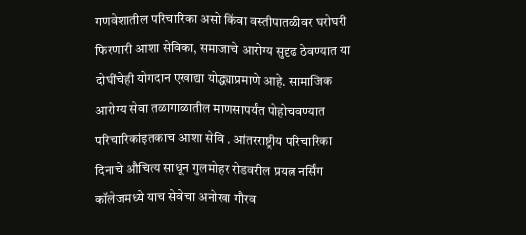गणवेशातील परिचारिका असो किंवा वस्तीपातळीवर घरोघरी फिरणारी आशा सेविका, समाजाचे आरोग्य सुदृढ ठेवण्यात या दोघींचेही योगदान एखाद्या योद्ध्याप्रमाणे आहे. सामाजिक आरोग्य सेवा तळागाळातील माणसापर्यंत पोहोचवण्यात परिचारिकांइतकाच आशा सेवि . आंतरराष्ट्रीय परिचारिका दिनाचे औचित्य साधून गुलमोहर रोडवरील प्रयत्न नर्सिंग कॉलेजमध्ये याच सेवेचा अनोखा गौरव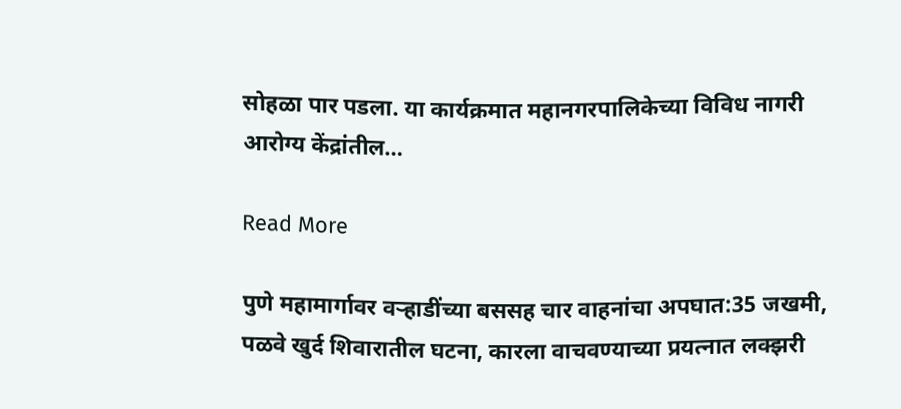सोहळा पार पडला. या कार्यक्रमात महानगरपालिकेच्या विविध नागरी आरोग्य केंद्रांतील…

Read More

पुणे महामार्गावर वऱ्हाडींच्या बससह चार वाहनांचा अपघात:35 जखमी, पळवे खुर्द शिवारातील घटना, कारला वाचवण्याच्या प्रयत्नात लक्झरी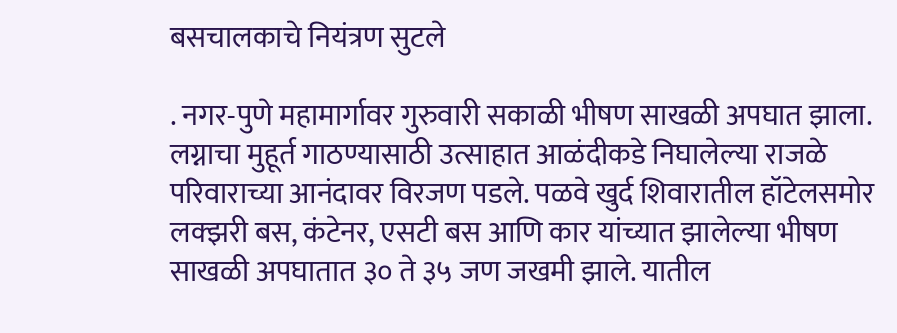बसचालकाचे नियंत्रण सुटले

. नगर-पुणे महामार्गावर गुरुवारी सकाळी भीषण साखळी अपघात झाला. लग्नाचा मुहूर्त गाठण्यासाठी उत्साहात आळंदीकडे निघालेल्या राजळे परिवाराच्या आनंदावर विरजण पडले. पळवे खुर्द शिवारातील हॉटेलसमोर लक्झरी बस, कंटेनर, एसटी बस आणि कार यांच्यात झालेल्या भीषण साखळी अपघातात ३० ते ३५ जण जखमी झाले. यातील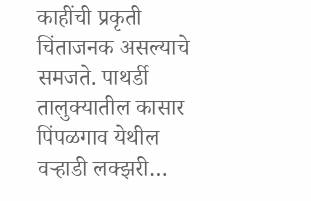काहींची प्रकृती चिंताजनक असल्याचे समजते. पाथर्डी तालुक्यातील कासार पिंपळगाव येथील वऱ्हाडी लक्झरी…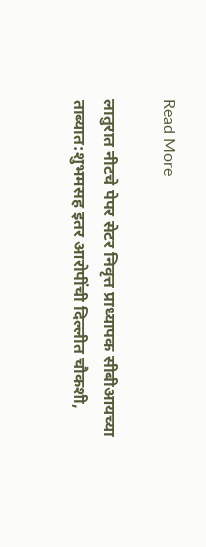Read More

लातुरात नीटचे पेपर सेटर निवृत्त प्राध्यापक सीबीआयच्या ताब्यात:शुभमसह इतर आरोपींची दिल्लीत चौकशी,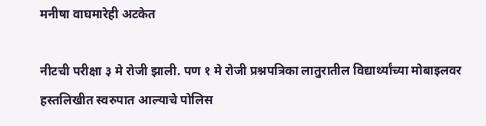मनीषा ‌‌वाघमारेही अटकेत

नीटची परीक्षा ३ मे रोजी झाली. पण १ मे रोजी प्रश्नपत्रिका लातुरातील विद्यार्थ्यांच्या मोबाइलवर हस्तलिखीत स्वरुपात आल्याचे पोलिस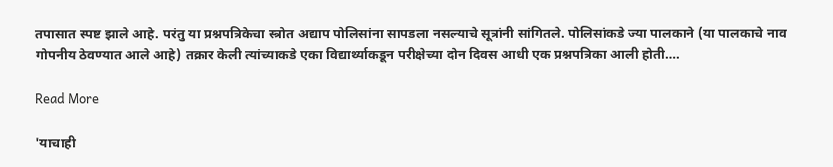तपासात स्पष्ट झाले आहे. परंतु या प्रश्नपत्रिकेचा स्त्रोत अद्याप पोलिसांना सापडला नसल्याचे सूत्रांनी सांगितले. पोलिसांकडे ज्या पालकाने (या पालकाचे नाव गोपनीय ठेवण्यात आले आहे) तक्रार केली त्यांच्याकडे एका विद्यार्थ्याकडून परीक्षेच्या दोन दिवस आधी एक प्रश्नपत्रिका आली होती….

Read More

'याचाही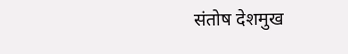संतोष देशमुख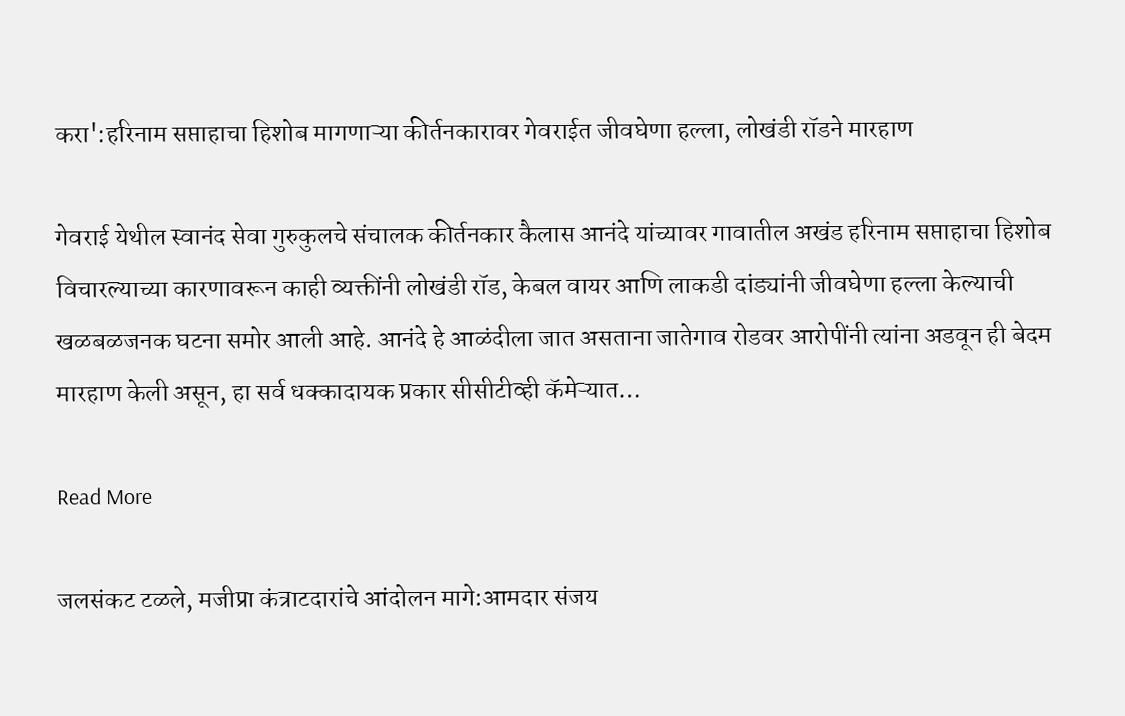करा':हरिनाम सप्ताहाचा हिशोब मागणाऱ्या कीर्तनकारावर गेवराईत जीवघेणा हल्ला, लोखंडी रॉडने मारहाण

गेवराई येथील स्वानंद सेवा गुरुकुलचे संचालक कीर्तनकार कैलास आनंदे यांच्यावर गावातील अखंड हरिनाम सप्ताहाचा हिशोब विचारल्याच्या कारणावरून काही व्यक्तींनी लोखंडी रॉड, केबल वायर आणि लाकडी दांड्यांनी जीवघेणा हल्ला केल्याची खळबळजनक घटना समोर आली आहे. आनंदे हे आळंदीला जात असताना जातेगाव रोडवर आरोपींनी त्यांना अडवून ही बेदम मारहाण केली असून, हा सर्व धक्कादायक प्रकार सीसीटीव्ही कॅमेऱ्यात…

Read More

जलसंकट टळले, मजीप्रा कंत्राटदारांचे आंदोलन मागे:आमदार संजय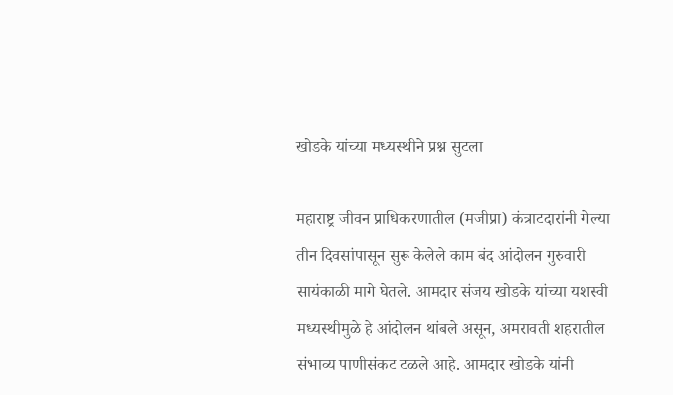खोडके यांच्या मध्यस्थीने प्रश्न सुटला

महाराष्ट्र जीवन प्राधिकरणातील (मजीप्रा) कंत्राटदारांनी गेल्या तीन दिवसांपासून सुरू केलेले काम बंद आंदोलन गुरुवारी सायंकाळी मागे घेतले. आमदार संजय खोडके यांच्या यशस्वी मध्यस्थीमुळे हे आंदोलन थांबले असून, अमरावती शहरातील संभाव्य पाणीसंकट टळले आहे. आमदार खोडके यांनी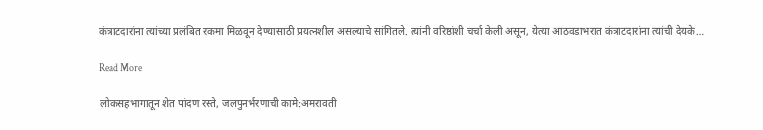कंत्राटदारांना त्यांच्या प्रलंबित रकमा मिळवून देण्यासाठी प्रयत्नशील असल्याचे सांगितले. त्यांनी वरिष्ठांशी चर्चा केली असून, येत्या आठवडाभरात कंत्राटदारांना त्यांची देयके…

Read More

लोकसहभागातून शेत पांदण रस्ते, जलपुनर्भरणाची कामे:अमरावती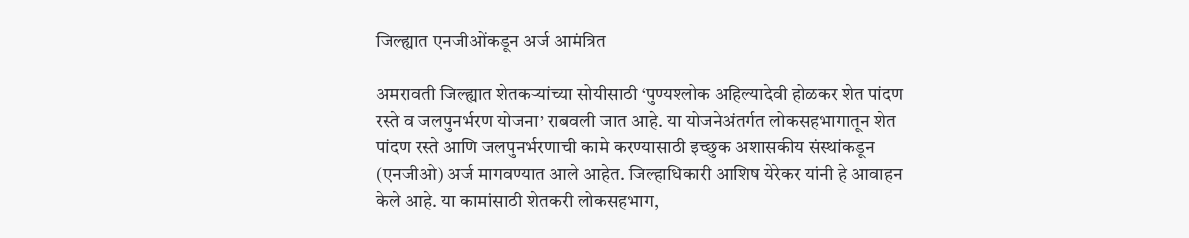जिल्ह्यात एनजीओंकडून अर्ज आमंत्रित

अमरावती जिल्ह्यात शेतकऱ्यांच्या सोयीसाठी ‘पुण्यश्लोक अहिल्यादेवी होळकर शेत पांदण रस्ते व जलपुनर्भरण योजना’ राबवली जात आहे. या योजनेअंतर्गत लोकसहभागातून शेत पांदण रस्ते आणि जलपुनर्भरणाची कामे करण्यासाठी इच्छुक अशासकीय संस्थांकडून (एनजीओ) अर्ज मागवण्यात आले आहेत. जिल्हाधिकारी आशिष येरेकर यांनी हे आवाहन केले आहे. या कामांसाठी शेतकरी लोकसहभाग,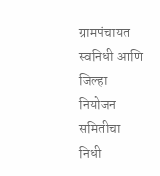ग्रामपंचायत स्वनिधी आणि जिल्हा नियोजन समितीचा निधी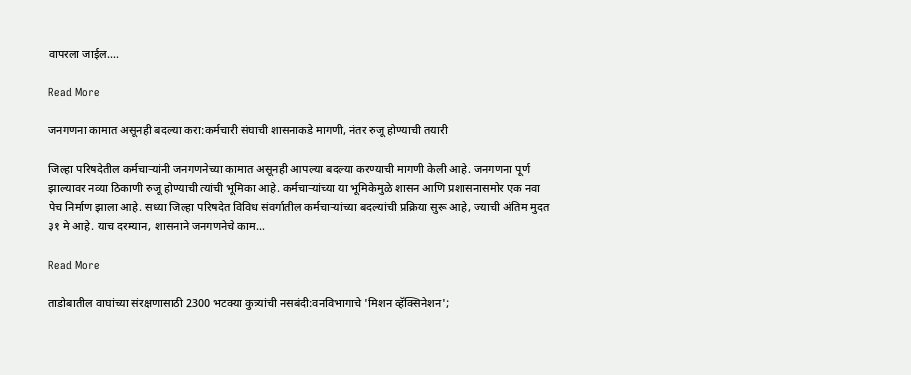वापरला जाईल….

Read More

जनगणना कामात असूनही बदल्या करा:कर्मचारी संघाची शासनाकडे मागणी, नंतर रुजू होण्याची तयारी

जिल्हा परिषदेतील कर्मचाऱ्यांनी जनगणनेच्या कामात असूनही आपल्या बदल्या करण्याची मागणी केली आहे. जनगणना पूर्ण झाल्यावर नव्या ठिकाणी रुजू होण्याची त्यांची भूमिका आहे. कर्मचाऱ्यांच्या या भूमिकेमुळे शासन आणि प्रशासनासमोर एक नवा पेच निर्माण झाला आहे. सध्या जिल्हा परिषदेत विविध संवर्गातील कर्मचाऱ्यांच्या बदल्यांची प्रक्रिया सुरू आहे, ज्याची अंतिम मुदत ३१ मे आहे. याच दरम्यान, शासनाने जनगणनेचे काम…

Read More

ताडोबातील वाघांच्या संरक्षणासाठी 2300 भटक्या कुत्र्यांची नसबंदी:वनविभागाचे 'मिशन व्हॅक्सिनेशन';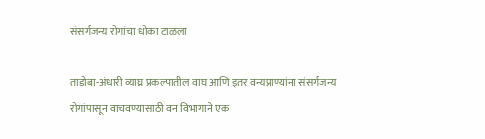संसर्गजन्य रोगांचा धोका टाळला

ताडोबा-अंधारी व्याघ्र प्रकल्पातील वाघ आणि इतर वन्यप्राण्यांना संसर्गजन्य रोगांपासून वाचवण्यासाठी वन विभागाने एक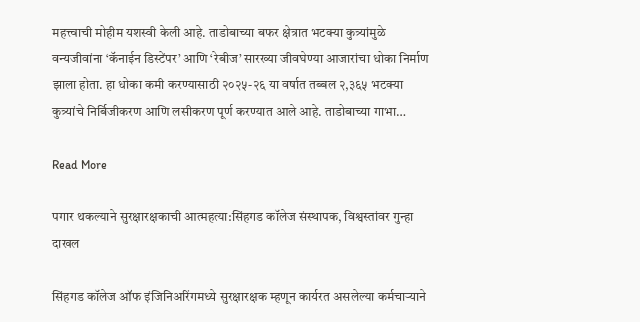महत्त्वाची मोहीम यशस्वी केली आहे. ताडोबाच्या बफर क्षेत्रात भटक्या कुत्र्यांमुळे वन्यजीवांना ‘कॅनाईन डिस्टेंपर’ आणि ‘रेबीज’ सारख्या जीवघेण्या आजारांचा धोका निर्माण झाला होता. हा धोका कमी करण्यासाठी २०२५-२६ या वर्षात तब्बल २,३६५ भटक्या कुत्र्यांचे निर्बिजीकरण आणि लसीकरण पूर्ण करण्यात आले आहे. ताडोबाच्या गाभा…

Read More

पगार थकल्याने सुरक्षारक्षकाची आत्महत्या:सिंहगड कॉलेज संस्थापक, विश्वस्तांवर गुन्हा दाखल

सिंहगड कॉलेज ऑफ इंजिनिअरिंगमध्ये सुरक्षारक्षक म्हणून कार्यरत असलेल्या कर्मचार्‍याने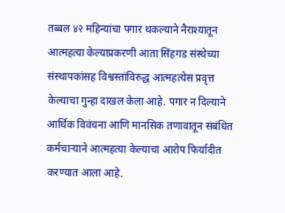तब्बल ४२ महिन्यांचा पगार थकल्याने नैराश्यातून आत्महत्या केल्याप्रकरणी आता सिंहगड संस्थेच्या संस्थापकांसह विश्वस्तांविरुद्ध आत्महत्येस प्रवृत्त केल्याचा गुन्हा दाखल केला आहे. पगार न दिल्याने आर्थिक विवंचना आणि मानसिक तणावातून संबंधित कर्मचार्‍याने आत्महत्या केल्याचा आरोप फिर्यादीत करण्यात आला आहे.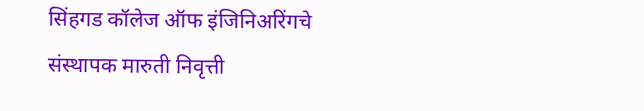सिंहगड कॉलेज ऑफ इंजिनिअरिंगचे संस्थापक मारुती निवृत्ती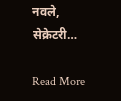नवले, सेक्रेटरी…

Read More